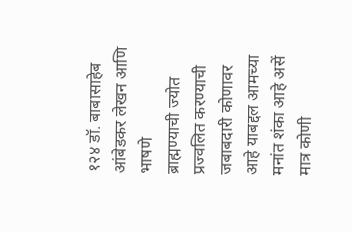१२४ डॉ. बाबासाहेब आंबेडकर लेखन आणि भाषणे
ब्राह्मण्याची ज्योत प्रज्वलित करण्याची जबाबदारी कोणावर आहे याबद्दल आमच्या मनांत शंका आहे असें मात्र कोणी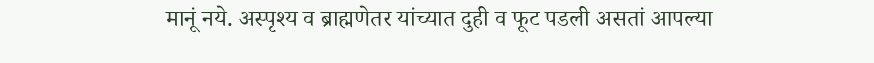मानूं नये. अस्पृश्य व ब्राह्मणेतर यांच्यात दुही व फूट पडली असतां आपल्या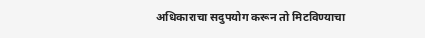अधिकाराचा सदुपयोग करून तो मिटविण्याचा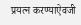प्रयत्न करण्याऐवजी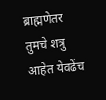ब्राह्मणेतर तुमचे शत्रु आहेत येवढेंच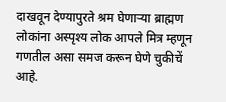दाखवून देण्यापुरते श्रम घेणाऱ्या ब्राह्मण लोकांना अस्पृश्य लोक आपले मित्र म्हणून गणतील असा समज करून घेणे चुकीचें आहे.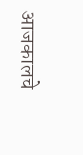आजकालचे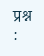प्रश्न :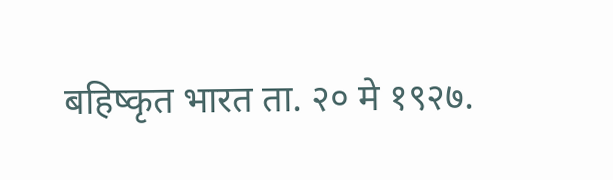बहिष्कृत भारत ता. २० मे १९२७.